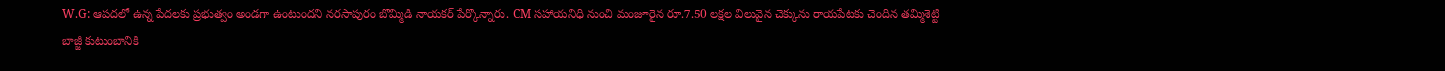W.G: ఆపదలో ఉన్న పేదలకు ప్రభుత్వం అండగా ఉంటుందని నరసాపురం బొమ్మిడి నాయకర్ పేర్కొన్నారు. CM సహాయనిధి నుంచి మంజూరైన రూ.7.50 లక్షల విలువైన చెక్కును రాయపేటకు చెందిన తమ్మిశెట్టి బాజ్జీ కుటుంబానికి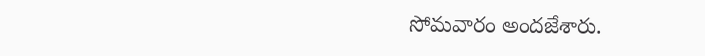సోమవారం అందజేశారు.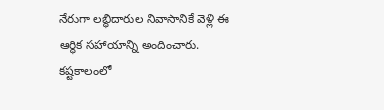నేరుగా లబ్ధిదారుల నివాసానికే వెళ్లి ఈ ఆర్థిక సహాయాన్ని అందించారు. కష్టకాలంలో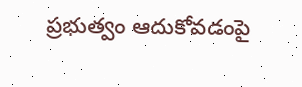ప్రభుత్వం ఆదుకోవడంపై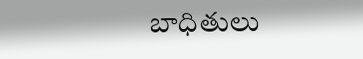బాధితులు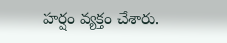హర్షం వ్యక్తం చేశారు.